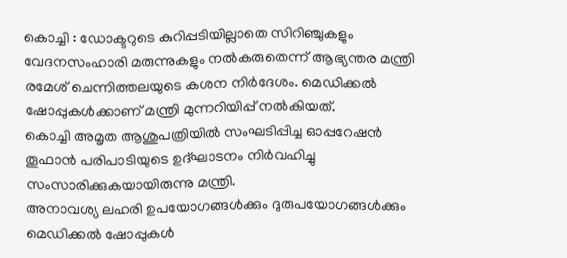കൊച്ചി : ഡോക്ടറുടെ കുറിപ്പടിയില്ലാതെ സിറിഞ്ചുകളും വേദനസംഹാരി മരുന്നുകളും നൽകരുതെന്ന് ആഭ്യന്തര മന്ത്രി രമേശ് ചെന്നിത്തലയുടെ കശന നിർദേശം. മെഡിക്കൽ ഷോപ്പുകൾക്കാണ് മന്ത്രി മുന്നറിയിപ്പ് നൽകിയത്.
കൊച്ചി അമൃത ആശുപത്രിയിൽ സംഘടിപ്പിച്ച ഓപ്പറേഷൻ തൂഫാൻ പരിപാടിയുടെ ഉദ്ഘാടനം നിർവഹിച്ചു സംസാരിക്കുകയായിരുന്നു മന്ത്രി.
അനാവശ്യ ലഹരി ഉപയോഗങ്ങൾക്കും ദുരുപയോഗങ്ങൾക്കും മെഡിക്കൽ ഷോപ്പുകൾ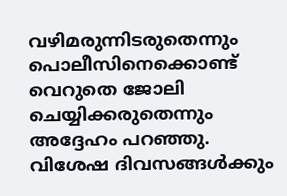വഴിമരുന്നിടരുതെന്നും പൊലീസിനെക്കൊണ്ട് വെറുതെ ജോലി ചെയ്യിക്കരുതെന്നും അദ്ദേഹം പറഞ്ഞു.
വിശേഷ ദിവസങ്ങൾക്കും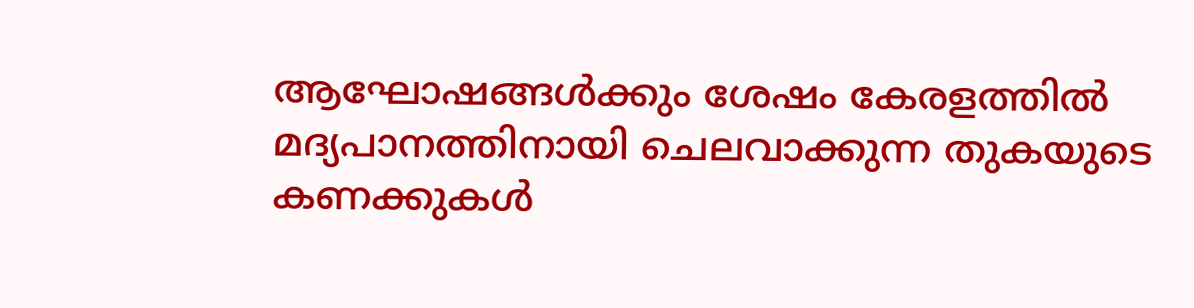ആഘോഷങ്ങൾക്കും ശേഷം കേരളത്തിൽ മദ്യപാനത്തിനായി ചെലവാക്കുന്ന തുകയുടെ കണക്കുകൾ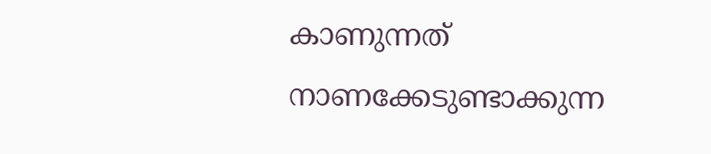കാണുന്നത് നാണക്കേടുണ്ടാക്കുന്ന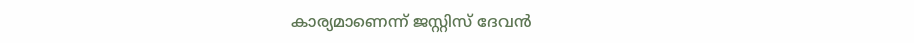കാര്യമാണെന്ന് ജസ്റ്റിസ് ദേവൻ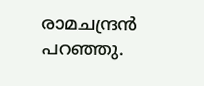രാമചന്ദ്രൻ പറഞ്ഞു.